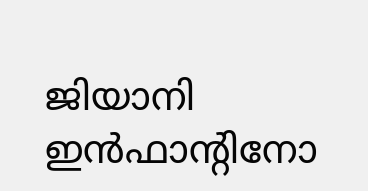ജിയാനി ഇൻഫാന്റിനോ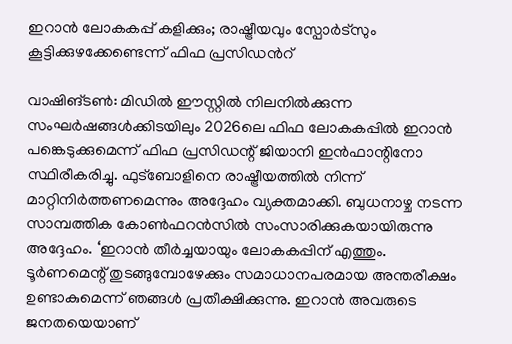ഇറാൻ ലോകകപ്പ് കളിക്കും; രാഷ്ട്രീയവും സ്പോർട്സും കൂട്ടിക്കുഴക്കേണ്ടെന്ന് ഫിഫ പ്രസിഡന്‍റ്

വാഷിങ്ടൺ: മിഡിൽ ഈസ്റ്റിൽ നിലനിൽക്കുന്ന സംഘർഷങ്ങൾക്കിടയിലും 2026ലെ ഫിഫ ലോകകപ്പിൽ ഇറാൻ പങ്കെടുക്കുമെന്ന് ഫിഫ പ്രസിഡന്റ് ജിയാനി ഇൻഫാന്റിനോ സ്ഥിരീകരിച്ചു. ഫുട്ബോളിനെ രാഷ്ട്രീയത്തിൽ നിന്ന് മാറ്റിനിർത്തണമെന്നും അദ്ദേഹം വ്യക്തമാക്കി. ബുധനാഴ്ച നടന്ന സാമ്പത്തിക കോൺഫറൻസിൽ സംസാരിക്കുകയായിരുന്നു അദ്ദേഹം. ‘ഇറാൻ തീർച്ചയായും ലോകകപ്പിന് എത്തും. ടൂർണമെന്റ് തുടങ്ങുമ്പോഴേക്കും സമാധാനപരമായ അന്തരീക്ഷം ഉണ്ടാകുമെന്ന് ഞങ്ങൾ പ്രതീക്ഷിക്കുന്നു. ഇറാൻ അവരുടെ ജനതയെയാണ്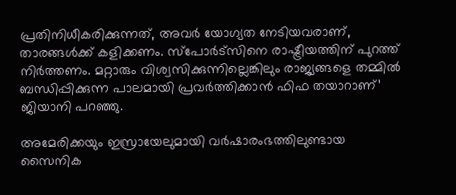പ്രതിനിധീകരിക്കുന്നത്, അവർ യോഗ്യത നേടിയവരാണ്, താരങ്ങൾക്ക് കളിക്കണം. സ്പോർട്സിനെ രാഷ്ട്രീയത്തിന് പുറത്ത് നിർത്തണം. മറ്റാരും വിശ്വസിക്കുന്നില്ലെങ്കിലും രാജ്യങ്ങളെ തമ്മിൽ ബന്ധിപ്പിക്കുന്ന പാലമായി പ്രവർത്തിക്കാൻ ഫിഫ തയാറാണ്’ ജിയാനി പറഞ്ഞു.

അമേരിക്കയും ഇസ്രായേലുമായി വർഷാരംഭത്തിലുണ്ടായ സൈനിക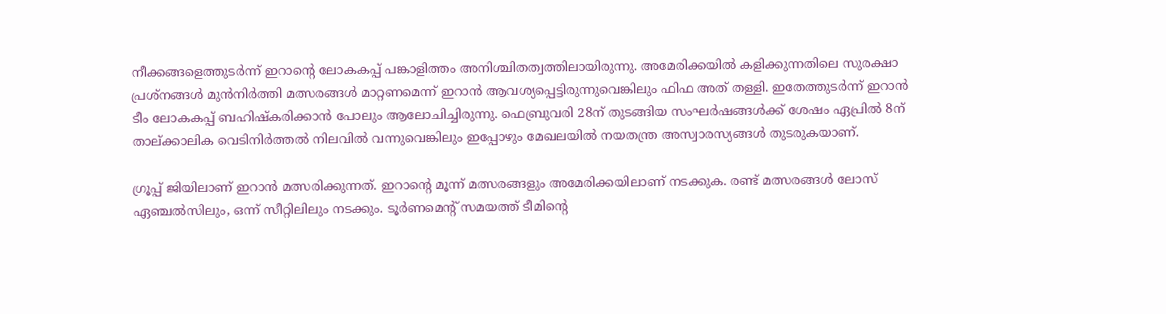നീക്കങ്ങളെത്തുടർന്ന് ഇറാന്റെ ലോകകപ്പ് പങ്കാളിത്തം അനിശ്ചിതത്വത്തിലായിരുന്നു. അമേരിക്കയിൽ കളിക്കുന്നതിലെ സുരക്ഷാ പ്രശ്നങ്ങൾ മുൻനിർത്തി മത്സരങ്ങൾ മാറ്റണമെന്ന് ഇറാൻ ആവശ്യപ്പെട്ടിരുന്നുവെങ്കിലും ഫിഫ അത് തള്ളി. ഇതേത്തുടർന്ന് ഇറാൻ ടീം ലോകകപ്പ് ബഹിഷ്കരിക്കാൻ പോലും ആലോചിച്ചിരുന്നു. ഫെബ്രുവരി 28ന് തുടങ്ങിയ സംഘർഷങ്ങൾക്ക് ശേഷം ഏപ്രിൽ 8ന് താല്ക്കാലിക വെടിനിർത്തൽ നിലവിൽ വന്നുവെങ്കിലും ഇപ്പോഴും മേഖലയിൽ നയതന്ത്ര അസ്വാരസ്യങ്ങൾ തുടരുകയാണ്.

ഗ്രൂപ്പ് ജിയിലാണ് ഇറാൻ മത്സരിക്കുന്നത്. ഇറാന്റെ മൂന്ന് മത്സരങ്ങളും അമേരിക്കയിലാണ് നടക്കുക. രണ്ട് മത്സരങ്ങൾ ലോസ് ഏഞ്ചൽസിലും, ഒന്ന് സീറ്റിലിലും നടക്കും. ടൂർണമെന്റ് സമയത്ത് ടീമിന്റെ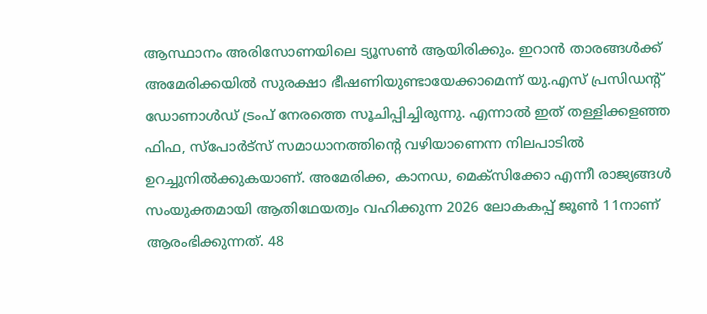ആസ്ഥാനം അരിസോണയിലെ ട്യൂസൺ ആയിരിക്കും. ഇറാൻ താരങ്ങൾക്ക് അമേരിക്കയിൽ സുരക്ഷാ ഭീഷണിയുണ്ടായേക്കാമെന്ന് യു.എസ് പ്രസിഡന്റ് ഡോണാൾഡ് ട്രംപ് നേരത്തെ സൂചിപ്പിച്ചിരുന്നു. എന്നാൽ ഇത് തള്ളിക്കളഞ്ഞ ഫിഫ, സ്പോർട്സ് സമാധാനത്തിന്റെ വഴിയാണെന്ന നിലപാടിൽ ഉറച്ചുനിൽക്കുകയാണ്. അമേരിക്ക, കാനഡ, മെക്സിക്കോ എന്നീ രാജ്യങ്ങൾ സംയുക്തമായി ആതിഥേയത്വം വഹിക്കുന്ന 2026 ലോകകപ്പ് ജൂൺ 11നാണ് ആരംഭിക്കുന്നത്. 48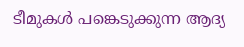ടീമുകൾ പങ്കെടുക്കുന്ന ആദ്യ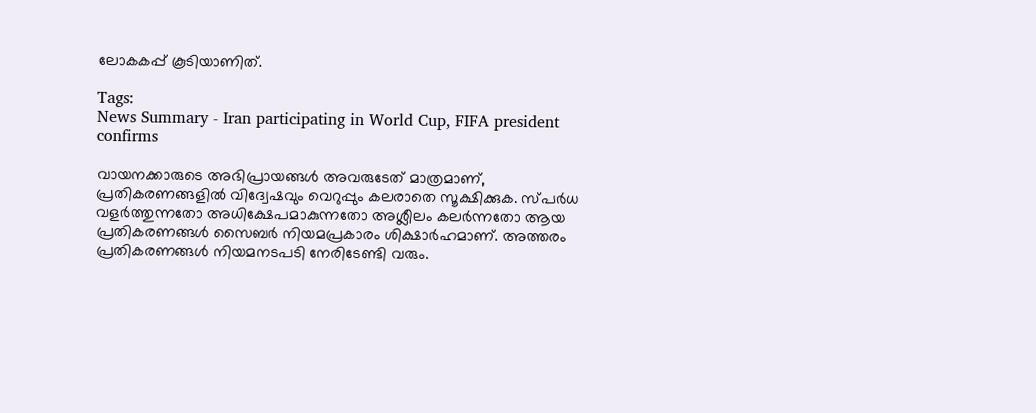ലോകകപ്പ് കൂടിയാണിത്.

Tags:
News Summary - Iran participating in World Cup, FIFA president confirms

വായനക്കാരുടെ അഭിപ്രായങ്ങള്‍ അവരുടേത് മാത്രമാണ്, പ്രതികരണങ്ങളിൽ വിദ്വേഷവും വെറുപ്പും കലരാതെ സൂക്ഷിക്കുക. സ്പർധ വളർത്തുന്നതോ അധിക്ഷേപമാകുന്നതോ അശ്ലീലം കലർന്നതോ ആയ പ്രതികരണങ്ങൾ സൈബർ നിയമപ്രകാരം ശിക്ഷാർഹമാണ്. അത്തരം പ്രതികരണങ്ങൾ നിയമനടപടി നേരിടേണ്ടി വരും.